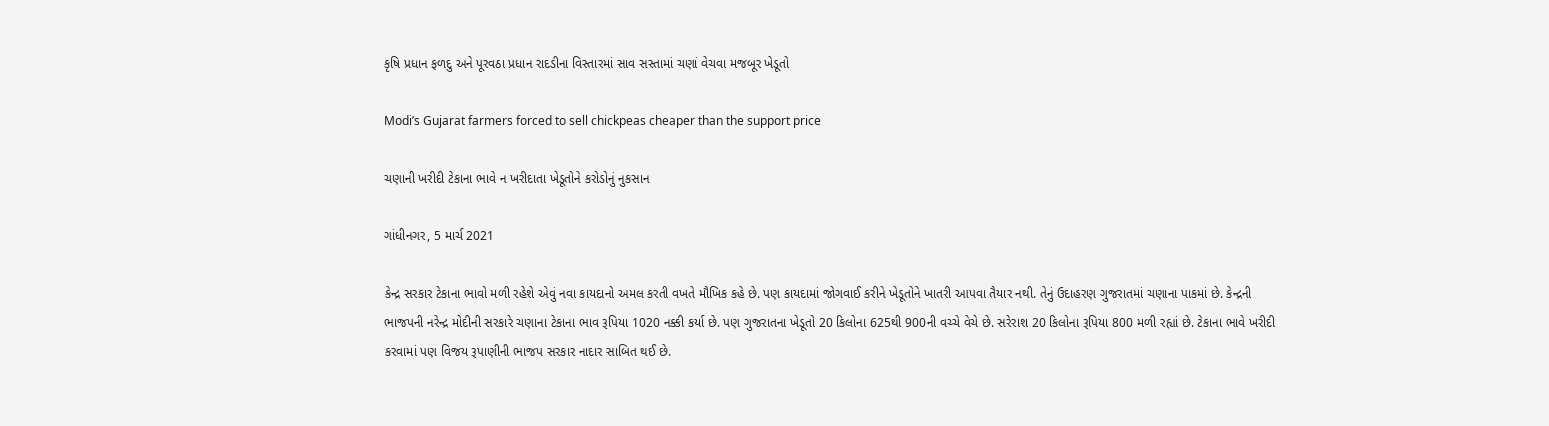કૃષિ પ્રધાન ફળદુ અને પૂરવઠા પ્રધાન રાદડીના વિસ્તારમાં સાવ સસ્તામાં ચણાં વેચવા મજબૂર ખેડૂતો

Modi’s Gujarat farmers forced to sell chickpeas cheaper than the support price

ચણાની ખરીદી ટેકાના ભાવે ન ખરીદાતા ખેડૂતોને કરોડોનું નુકસાન

ગાંધીનગર, 5 માર્ચ 2021

કેન્દ્ર સરકાર ટેકાના ભાવો મળી રહેશે એવું નવા કાયદાનો અમલ કરતી વખતે મૌખિક કહે છે. પણ કાયદામાં જોગવાઈ કરીને ખેડૂતોને ખાતરી આપવા તૈયાર નથી. તેનું ઉદાહરણ ગુજરાતમાં ચણાના પાકમાં છે. કેન્દ્રની ભાજપની નરેન્દ્ર મોદીની સરકારે ચણાના ટેકાના ભાવ રૂપિયા 1020 નક્કી કર્યા છે. પણ ગુજરાતના ખેડૂતો 20 કિલોના 625થી 900ની વચ્ચે વેચે છે. સરેરાશ 20 કિલોના રૂપિયા 800 મળી રહ્યાં છે. ટેકાના ભાવે ખરીદી કરવામાં પણ વિજય રૂપાણીની ભાજપ સરકાર નાદાર સાબિત થઈ છે.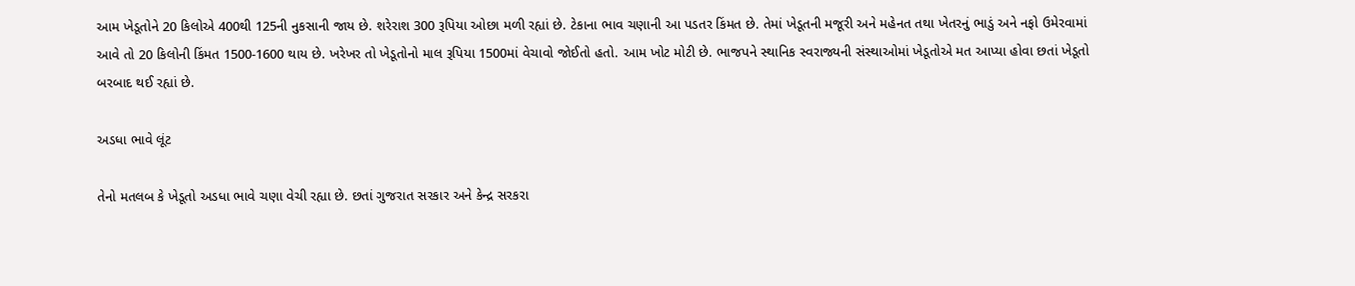આમ ખેડૂતોને 20 કિલોએ 400થી 125ની નુકસાની જાય છે. શરેરાશ 300 રૂપિયા ઓછા મળી રહ્યાં છે. ટેકાના ભાવ ચણાની આ પડતર કિંમત છે. તેમાં ખેડૂતની મજૂરી અને મહેનત તથા ખેતરનું ભાડું અને નફો ઉમેરવામાં આવે તો 20 કિલોની કિંમત 1500-1600 થાય છે. ખરેખર તો ખેડૂતોનો માલ રૂપિયા 1500માં વેચાવો જોઈતો હતો. આમ ખોટ મોટી છે. ભાજપને સ્થાનિક સ્વરાજ્યની સંસ્થાઓમાં ખેડૂતોએ મત આપ્યા હોવા છતાં ખેડૂતો બરબાદ થઈ રહ્યાં છે.

અડધા ભાવે લૂંટ

તેનો મતલબ કે ખેડૂતો અડધા ભાવે ચણા વેચી રહ્યા છે. છતાં ગુજરાત સરકાર અને કેન્દ્ર સરકરા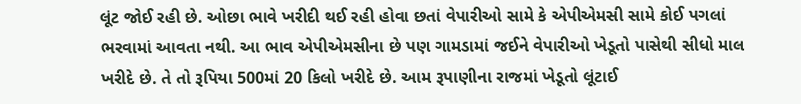લૂંટ જોઈ રહી છે. ઓછા ભાવે ખરીદી થઈ રહી હોવા છતાં વેપારીઓ સામે કે એપીએમસી સામે કોઈ પગલાં ભરવામાં આવતા નથી. આ ભાવ એપીએમસીના છે પણ ગામડામાં જઈને વેપારીઓ ખેડૂતો પાસેથી સીધો માલ ખરીદે છે. તે તો રૂપિયા 500માં 20 કિલો ખરીદે છે. આમ રૂપાણીના રાજમાં ખેડૂતો લૂંટાઈ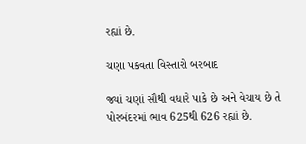રહ્યાં છે.

ચણા પકવતા વિસ્તારો બરબાદ

જ્યાં ચણાં સૌથી વધારે પાકે છે અને વેચાય છે તે પોરબંદરમાં ભાવ 625થી 626 રહ્યાં છે.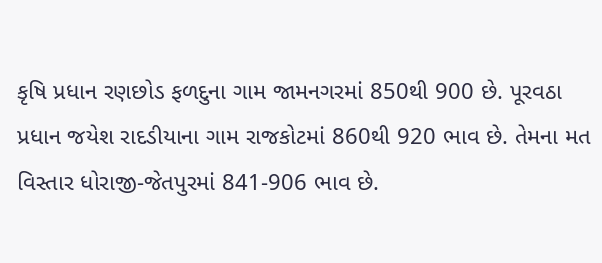કૃષિ પ્રધાન રણછોડ ફળદુના ગામ જામનગરમાં 850થી 900 છે. પૂરવઠા પ્રધાન જયેશ રાદડીયાના ગામ રાજકોટમાં 860થી 920 ભાવ છે. તેમના મત વિસ્તાર ધોરાજી-જેતપુરમાં 841-906 ભાવ છે.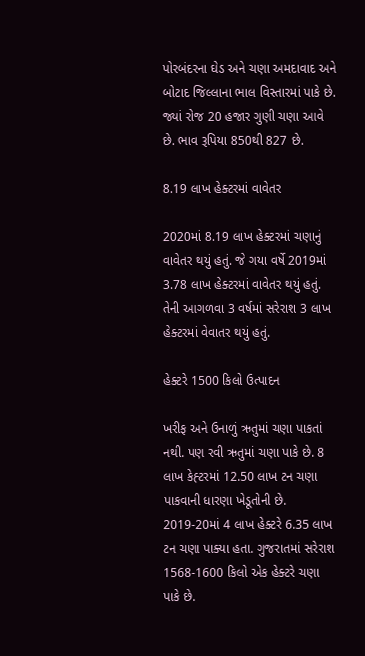પોરબંદરના ઘેડ અને ચણા અમદાવાદ અને બોટાદ જિલ્લાના ભાલ વિસ્તારમાં પાકે છે. જ્યાં રોજ 20 હજાર ગુણી ચણા આવે છે. ભાવ રૂપિયા 850થી 827 છે.

8.19 લાખ હેક્ટરમાં વાવેતર

2020માં 8.19 લાખ હેક્ટરમાં ચણાનું વાવેતર થયું હતું. જે ગયા વર્ષે 2019માં 3.78 લાખ હેક્ટરમાં વાવેતર થયું હતું. તેની આગળવા 3 વર્ષમાં સરેરાશ 3 લાખ હેક્ટરમાં વેવાતર થયું હતું.

હેક્ટરે 1500 કિલો ઉત્પાદન

ખરીફ અને ઉનાળું ઋતુમાં ચણા પાકતાં નથી. પણ રવી ઋતુમાં ચણા પાકે છે. 8 લાખ કેહ્ટરમાં 12.50 લાખ ટન ચણા પાકવાની ધારણા ખેડૂતોની છે. 2019-20માં 4 લાખ હેક્ટરે 6.35 લાખ ટન ચણા પાક્યા હતા. ગુજરાતમાં સરેરાશ 1568-1600 કિલો એક હેક્ટરે ચણા પાકે છે.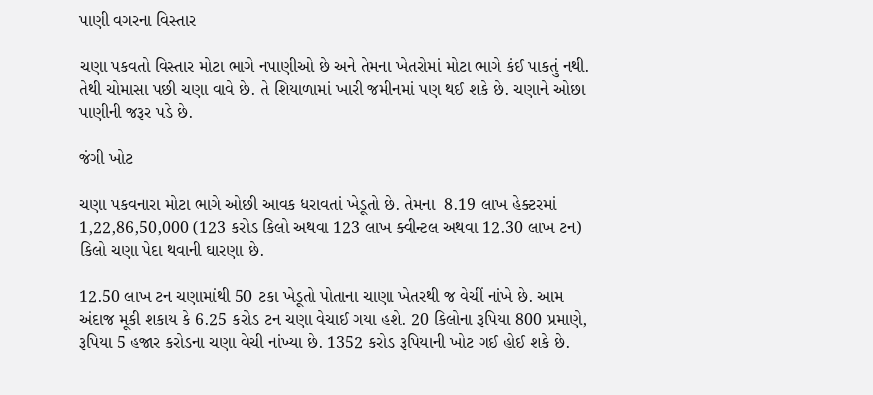પાણી વગરના વિસ્તાર

ચણા પકવતો વિસ્તાર મોટા ભાગે નપાણીઓ છે અને તેમના ખેતરોમાં મોટા ભાગે કંઈ પાકતું નથી. તેથી ચોમાસા પછી ચણા વાવે છે. તે શિયાળામાં ખારી જમીનમાં પણ થઈ શકે છે. ચણાને ઓછા પાણીની જરૂર પડે છે.

જંગી ખોટ

ચણા પકવનારા મોટા ભાગે ઓછી આવક ધરાવતાં ખેડૂતો છે. તેમના  8.19 લાખ હેક્ટરમાં 1,22,86,50,000 (123 કરોડ કિલો અથવા 123 લાખ ક્વીન્ટલ અથવા 12.30 લાખ ટન) કિલો ચણા પેદા થવાની ઘારણા છે.

12.50 લાખ ટન ચણામાંથી 50 ટકા ખેડૂતો પોતાના ચાણા ખેતરથી જ વેચીં નાંખે છે. આમ અંદાજ મૂકી શકાય કે 6.25 કરોડ ટન ચણા વેચાઈ ગયા હશે. 20 કિલોના રૂપિયા 800 પ્રમાણે, રૂપિયા 5 હજાર કરોડના ચણા વેચી નાંખ્યા છે. 1352 કરોડ રૂપિયાની ખોટ ગઈ હોઈ શકે છે.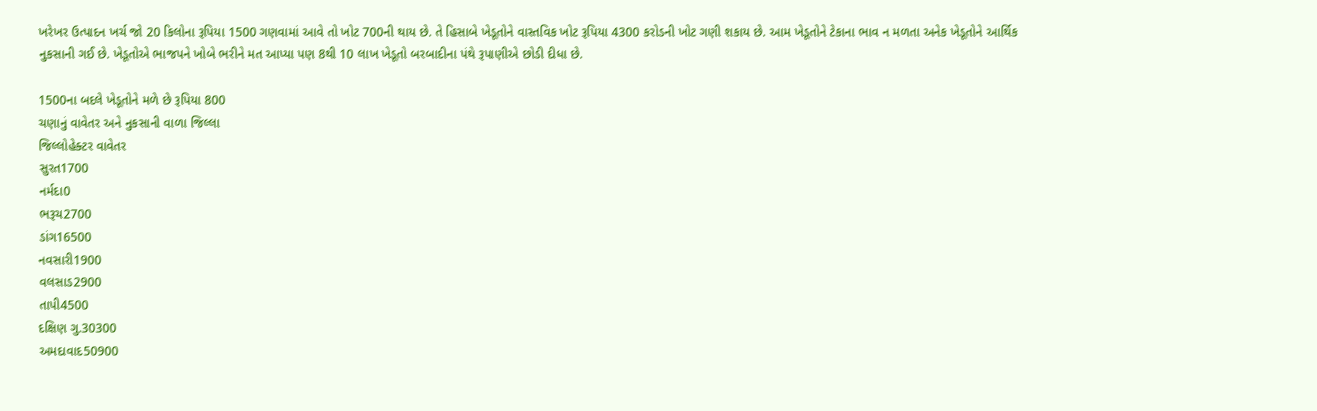ખરેખર ઉત્પાદન ખર્ચ જો 20 કિલોના રૂપિયા 1500 ગણવામાં આવે તો ખોટ 700ની થાય છે. તે હિસાબે ખેડૂતોને વાસ્તવિક ખોટ રૂપિયા 4300 કરોડની ખોટ ગણી શકાય છે. આમ ખેડૂતોને ટેકાના ભાવ ન મળતા અનેક ખેડૂતોને આર્થિક નુકસાની ગઈ છે. ખેડૂતોએ ભાજપને ખોબે ભરીને મત આપ્યા પણ 8થી 10 લાખ ખેડૂતો બરબાદીના પંથે રૂપાણીએ છોડી દીધા છે.

1500ના બદલે ખેડૂતોને મળે છે રૂપિયા 800
ચણાનું વાવેતર અને નુકસાની વાળા જિલ્લા
જિલ્લોહેક્ટર વાવેતર
સુરત1700
નર્મદા0
ભરૂચ2700
ડાંગ16500
નવસારી1900
વલસાડ2900
તાપી4500
દક્ષિણ ગુ.30300
અમદાવાદ50900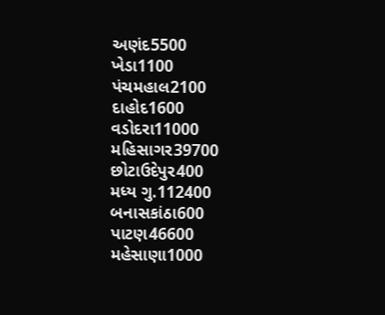અણંદ5500
ખેડા1100
પંચમહાલ2100
દાહોદ1600
વડોદરા11000
મહિસાગર39700
છોટાઉદેપુર400
મધ્ય ગુ.112400
બનાસકાંઠા600
પાટણ46600
મહેસાણા1000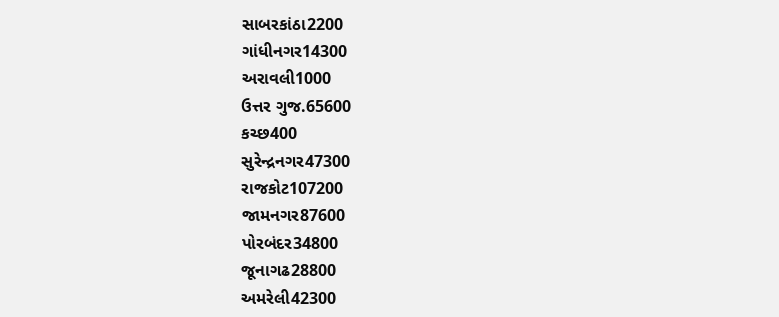સાબરકાંઠા2200
ગાંધીનગર14300
અરાવલી1000
ઉત્તર ગુજ.65600
કચ્છ400
સુરેન્દ્રનગર47300
રાજકોટ107200
જામનગર87600
પોરબંદર34800
જૂનાગઢ28800
અમરેલી42300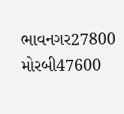ભાવનગર27800
મોરબી47600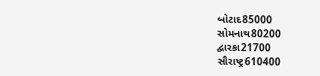બોટાદ85000
સોમનાથ80200
દ્વારકા21700
સૌરાષ્ટ્ર610400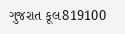ગુજરાત કૂલ819100